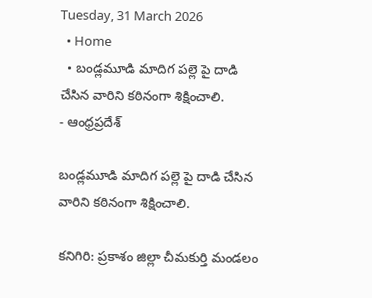Tuesday, 31 March 2026
  • Home
  • బండ్లమూడి మాదిగ పల్లె పై దాడి చేసిన వారిని కఠినంగా శిక్షించాలి.
- ఆంధ్రప్రదేశ్

బండ్లమూడి మాదిగ పల్లె పై దాడి చేసిన వారిని కఠినంగా శిక్షించాలి.

కనిగిరి: ప్రకాశం జిల్లా చీమకుర్తి మండలం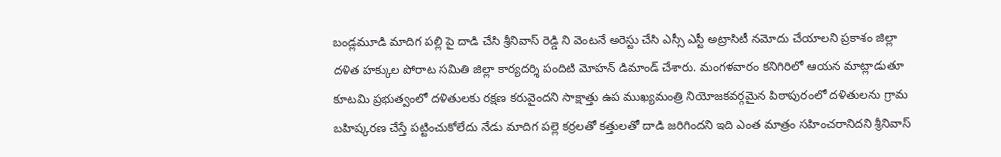బండ్లమూడి మాదిగ పల్లి పై దాడి చేసి శ్రీనివాస్ రెడ్డి ని వెంటనే అరెస్టు చేసి ఎస్సీ ఎస్టీ అట్రాసిటీ నమోదు చేయాలని ప్రకాశం జిల్లా దళిత హక్కుల పోరాట సమితి జిల్లా కార్యదర్శి పందిటి మోహన్ డిమాండ్ చేశారు. మంగళవారం కనిగిరిలో ఆయన మాట్లాడుతూ కూటమి ప్రభుత్వంలో దళితులకు రక్షణ కరువైందని సాక్షాత్తు ఉప ముఖ్యమంత్రి నియోజకవర్గమైన పిఠాపురంలో దళితులను గ్రామ బహిష్కరణ చేస్తే పట్టించుకోలేదు నేడు మాదిగ పల్లె కర్రలతో కత్తులతో దాడి జరిగిందని ఇది ఎంత మాత్రం సహించరానిదని శ్రీనివాస్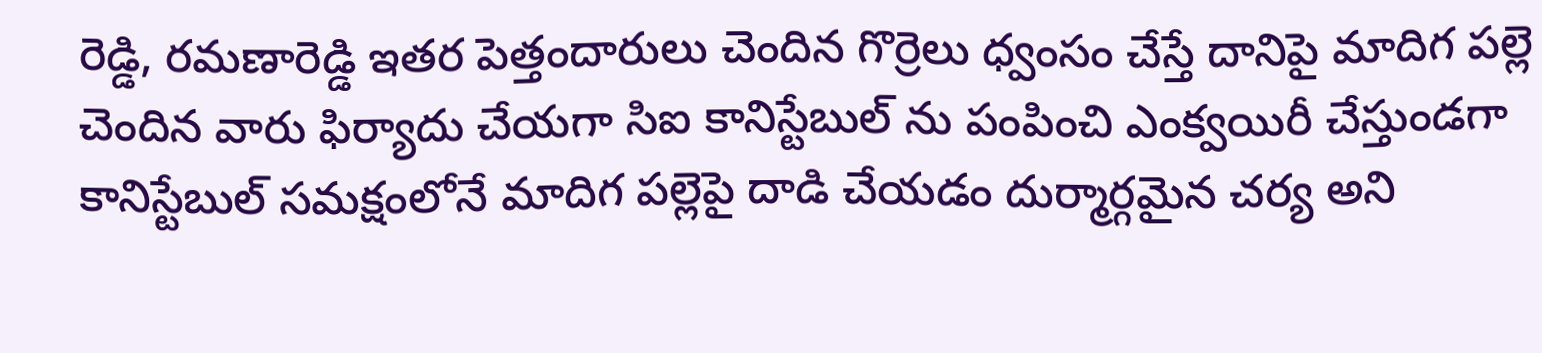రెడ్డి, రమణారెడ్డి ఇతర పెత్తందారులు చెందిన గొర్రెలు ధ్వంసం చేస్తే దానిపై మాదిగ పల్లె చెందిన వారు ఫిర్యాదు చేయగా సిఐ కానిస్టేబుల్ ను పంపించి ఎంక్వయిరీ చేస్తుండగా కానిస్టేబుల్ సమక్షంలోనే మాదిగ పల్లెపై దాడి చేయడం దుర్మార్గమైన చర్య అని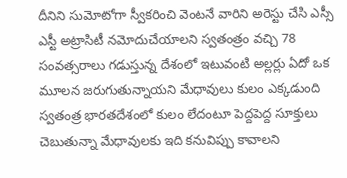దీనిని సుమోటోగా స్వీకరించి వెంటనే వారిని అరెస్టు చేసి ఎస్సీ ఎస్టీ అట్రాసిటీ నమోదుచేయాలని స్వతంత్రం వచ్చి 78 సంవత్సరాలు గడుస్తున్న దేశంలో ఇటువంటి అల్లర్లు ఏదో ఒక మూలన జరుగుతున్నాయని మేధావులు కులం ఎక్కడుంది స్వతంత్ర భారతదేశంలో కులం లేదంటూ పెద్దపెద్ద సూక్తులు చెబుతున్నా మేధావులకు ఇది కనువిప్పు కావాలని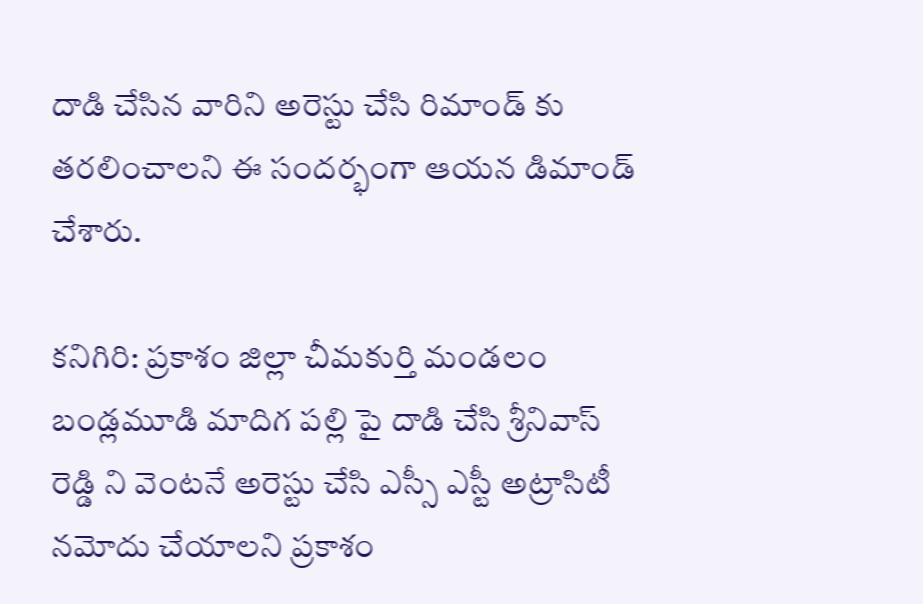దాడి చేసిన వారిని అరెస్టు చేసి రిమాండ్ కు తరలించాలని ఈ సందర్భంగా ఆయన డిమాండ్ చేశారు.

కనిగిరి: ప్రకాశం జిల్లా చీమకుర్తి మండలం బండ్లమూడి మాదిగ పల్లి పై దాడి చేసి శ్రీనివాస్ రెడ్డి ని వెంటనే అరెస్టు చేసి ఎస్సీ ఎస్టీ అట్రాసిటీ నమోదు చేయాలని ప్రకాశం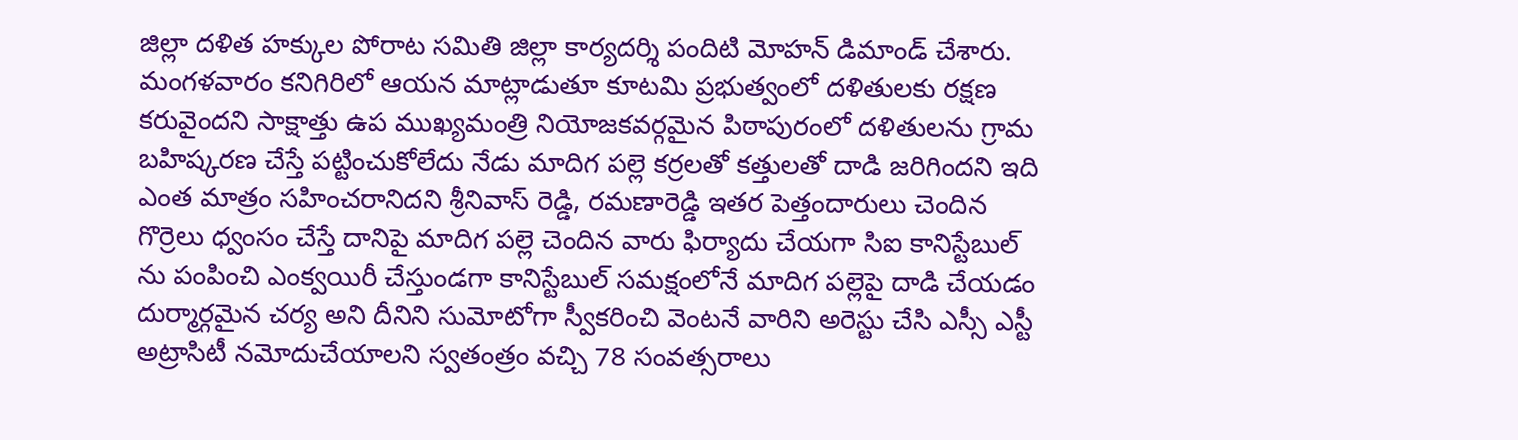జిల్లా దళిత హక్కుల పోరాట సమితి జిల్లా కార్యదర్శి పందిటి మోహన్ డిమాండ్ చేశారు.
మంగళవారం కనిగిరిలో ఆయన మాట్లాడుతూ కూటమి ప్రభుత్వంలో దళితులకు రక్షణ కరువైందని సాక్షాత్తు ఉప ముఖ్యమంత్రి నియోజకవర్గమైన పిఠాపురంలో దళితులను గ్రామ బహిష్కరణ చేస్తే పట్టించుకోలేదు నేడు మాదిగ పల్లె కర్రలతో కత్తులతో దాడి జరిగిందని ఇది ఎంత మాత్రం సహించరానిదని శ్రీనివాస్ రెడ్డి, రమణారెడ్డి ఇతర పెత్తందారులు చెందిన గొర్రెలు ధ్వంసం చేస్తే దానిపై మాదిగ పల్లె చెందిన వారు ఫిర్యాదు చేయగా సిఐ కానిస్టేబుల్ ను పంపించి ఎంక్వయిరీ చేస్తుండగా కానిస్టేబుల్ సమక్షంలోనే మాదిగ పల్లెపై దాడి చేయడం దుర్మార్గమైన చర్య అని దీనిని సుమోటోగా స్వీకరించి వెంటనే వారిని అరెస్టు చేసి ఎస్సీ ఎస్టీ అట్రాసిటీ నమోదుచేయాలని స్వతంత్రం వచ్చి 78 సంవత్సరాలు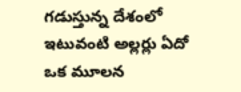గడుస్తున్న దేశంలో ఇటువంటి అల్లర్లు ఏదో ఒక మూలన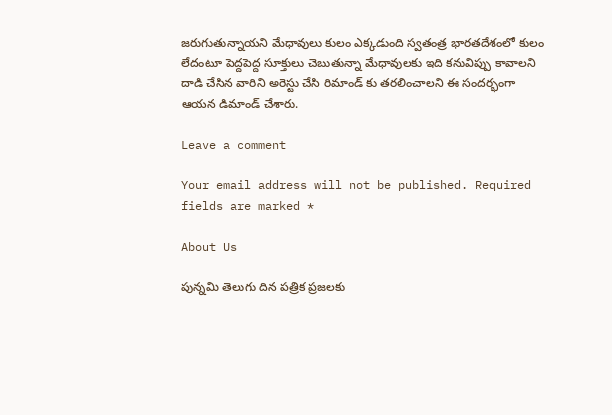జరుగుతున్నాయని మేధావులు కులం ఎక్కడుంది స్వతంత్ర భారతదేశంలో కులం లేదంటూ పెద్దపెద్ద సూక్తులు చెబుతున్నా మేధావులకు ఇది కనువిప్పు కావాలని దాడి చేసిన వారిని అరెస్టు చేసి రిమాండ్ కు తరలించాలని ఈ సందర్భంగా ఆయన డిమాండ్ చేశారు.

Leave a comment

Your email address will not be published. Required fields are marked *

About Us

పున్నమి తెలుగు దిన పత్రిక ప్రజలకు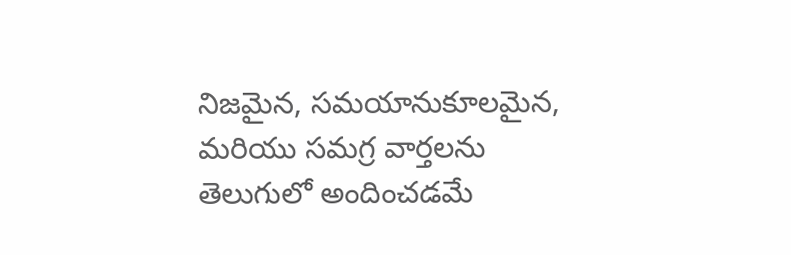నిజమైన, సమయానుకూలమైన, మరియు సమగ్ర వార్తలను తెలుగులో అందించడమే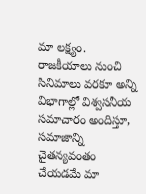మా లక్ష్యం.
రాజకీయాలు నుంచి సినిమాలు వరకూ అన్ని విభాగాల్లో విశ్వసనీయ సమాచారం అందిస్తూ, సమాజాన్ని చైతన్యవంతం చేయడమే మా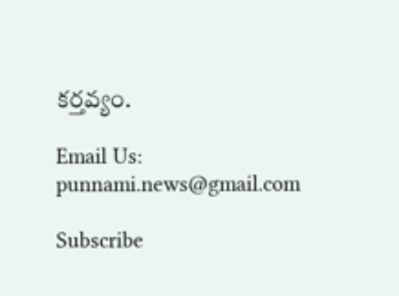కర్తవ్యం.

Email Us: punnami.news@gmail.com

Subscribe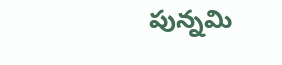పున్నమి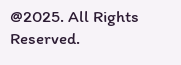@2025. All Rights Reserved.